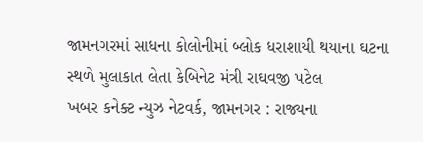જામનગરમાં સાધના કોલોનીમાં બ્લોક ધરાશાયી થયાના ઘટના સ્થળે મુલાકાત લેતા કેબિનેટ મંત્રી રાઘવજી પટેલ
ખબર કનેક્ટ ન્યુઝ નેટવર્ક, જામનગર : રાજ્યના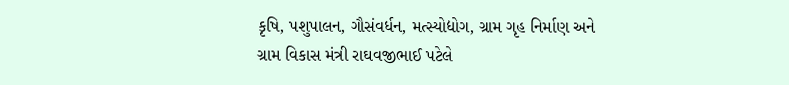કૃષિ, પશુપાલન, ગૌસંવર્ધન, મત્સ્યોદ્યોગ, ગ્રામ ગૃહ નિર્માણ અને ગ્રામ વિકાસ મંત્રી રાઘવજીભાઈ પટેલે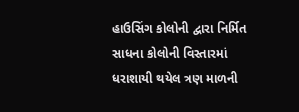હાઉસિંગ કોલોની દ્વારા નિર્મિત સાધના કોલોની વિસ્તારમાં ધરાશાયી થયેલ ત્રણ માળની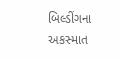બિલ્ડીંગના અકસ્માત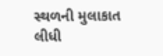સ્થળની મુલાકાત લીધી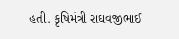હતી. કૃષિમંત્રી રાઘવજીભાઈ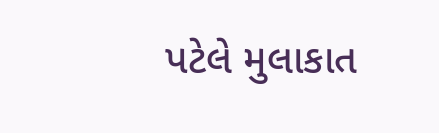પટેલે મુલાકાત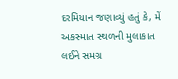દરમિયાન જણાવ્યું હતું કે, મેં અકસ્માત સ્થળની મુલાકાત લઈને સમગ્ર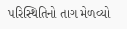પરિસ્થિતિનો તાગ મેળવ્યો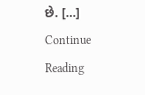છે. […]
Continue Reading